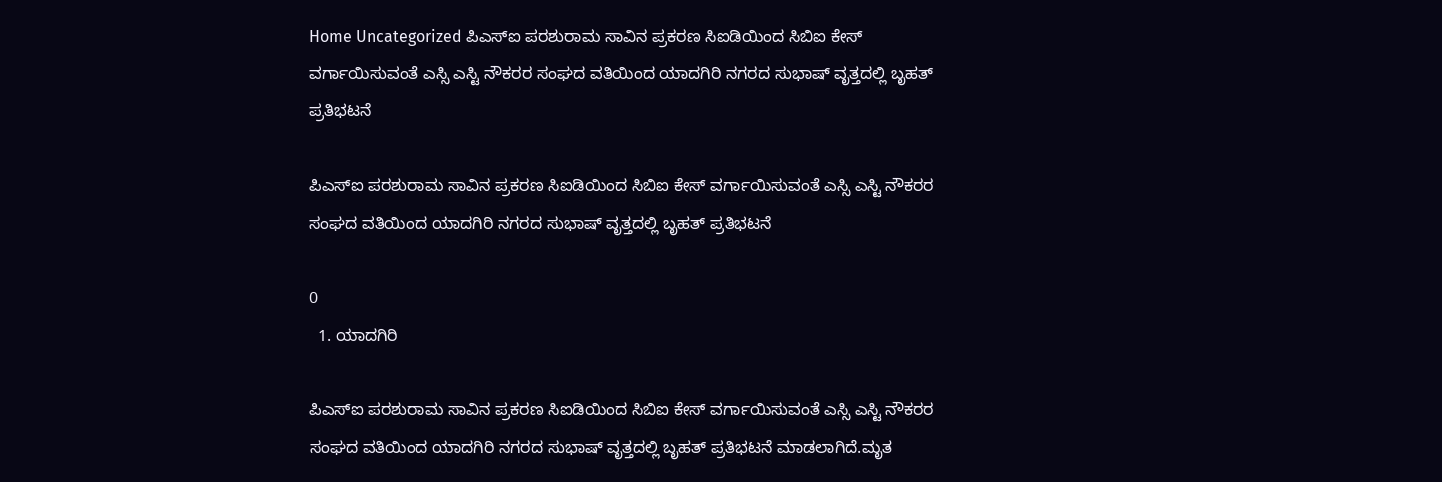Home Uncategorized ಪಿಎಸ್ಐ ಪರಶುರಾಮ ಸಾವಿನ ಪ್ರಕರಣ ಸಿಐಡಿಯಿಂದ ಸಿಬಿಐ ಕೇಸ್ ವರ್ಗಾಯಿಸುವಂತೆ ಎಸ್ಸಿ ಎಸ್ಟಿ ನೌಕರರ ಸಂಘದ ವತಿಯಿಂದ ಯಾದಗಿರಿ ನಗರದ ಸುಭಾಷ್ ವೃತ್ತದಲ್ಲಿ ಬೃಹತ್ ಪ್ರತಿಭಟನೆ

ಪಿಎಸ್ಐ ಪರಶುರಾಮ ಸಾವಿನ ಪ್ರಕರಣ ಸಿಐಡಿಯಿಂದ ಸಿಬಿಐ ಕೇಸ್ ವರ್ಗಾಯಿಸುವಂತೆ ಎಸ್ಸಿ ಎಸ್ಟಿ ನೌಕರರ ಸಂಘದ ವತಿಯಿಂದ ಯಾದಗಿರಿ ನಗರದ ಸುಭಾಷ್ ವೃತ್ತದಲ್ಲಿ ಬೃಹತ್ ಪ್ರತಿಭಟನೆ

0
  1. ಯಾದಗಿರಿ

ಪಿಎಸ್ಐ ಪರಶುರಾಮ ಸಾವಿನ ಪ್ರಕರಣ ಸಿಐಡಿಯಿಂದ ಸಿಬಿಐ ಕೇಸ್ ವರ್ಗಾಯಿಸುವಂತೆ ಎಸ್ಸಿ ಎಸ್ಟಿ ನೌಕರರ ಸಂಘದ ವತಿಯಿಂದ ಯಾದಗಿರಿ ನಗರದ ಸುಭಾಷ್ ವೃತ್ತದಲ್ಲಿ ಬೃಹತ್ ಪ್ರತಿಭಟನೆ ಮಾಡಲಾಗಿದೆ.ಮೃತ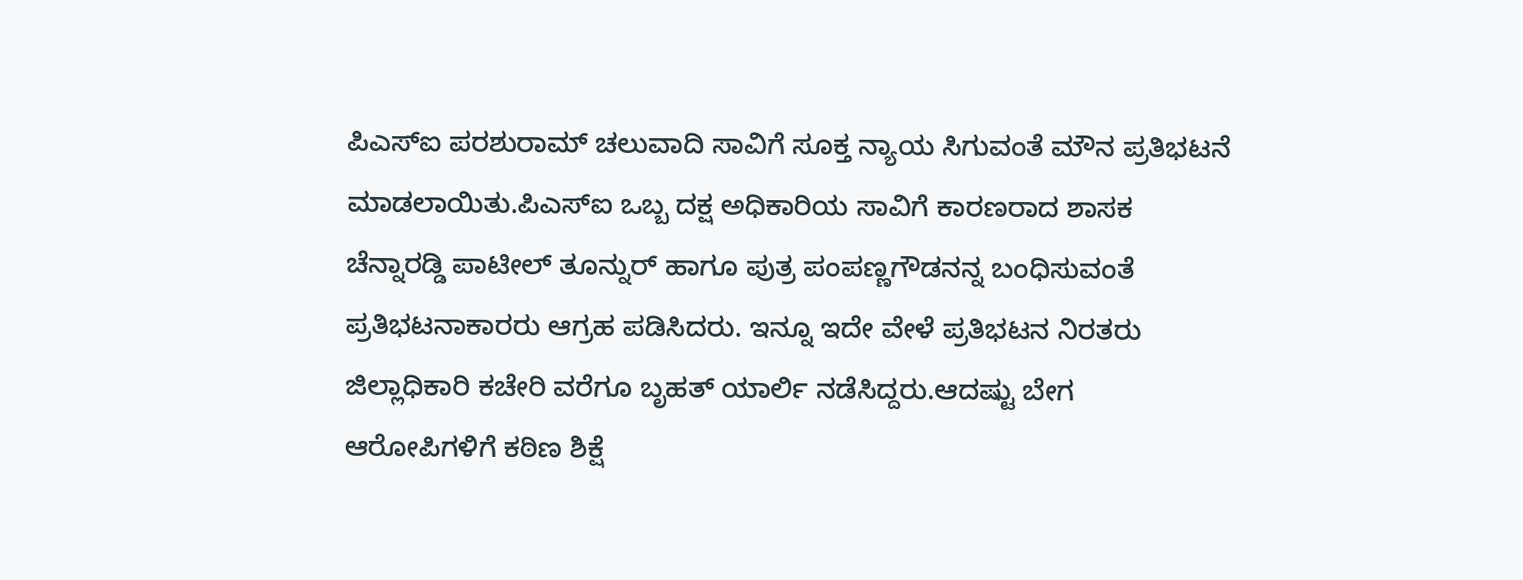ಪಿಎಸ್ಐ ಪರಶುರಾಮ್ ಚಲುವಾದಿ ಸಾವಿಗೆ ಸೂಕ್ತ ನ್ಯಾಯ ಸಿಗುವಂತೆ ಮೌನ ಪ್ರತಿಭಟನೆ ಮಾಡಲಾಯಿತು.ಪಿಎಸ್ಐ ಒಬ್ಬ ದಕ್ಷ ಅಧಿಕಾರಿಯ ಸಾವಿಗೆ ಕಾರಣರಾದ ಶಾಸಕ ಚೆನ್ನಾರಡ್ಡಿ ಪಾಟೀಲ್ ತೂನ್ನುರ್ ಹಾಗೂ ಪುತ್ರ ಪಂಪಣ್ಣಗೌಡನನ್ನ ಬಂಧಿಸುವಂತೆ ಪ್ರತಿಭಟನಾಕಾರರು ಆಗ್ರಹ ಪಡಿಸಿದರು. ಇನ್ನೂ ಇದೇ ವೇಳೆ ಪ್ರತಿಭಟನ ನಿರತರು ಜಿಲ್ಲಾಧಿಕಾರಿ ಕಚೇರಿ ವರೆಗೂ ಬೃಹತ್ ಯಾರ್ಲಿ ನಡೆಸಿದ್ದರು.ಆದಷ್ಟು ಬೇಗ ಆರೋಪಿಗಳಿಗೆ ಕಠಿಣ ಶಿಕ್ಷೆ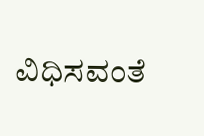ವಿಧಿಸವಂತೆ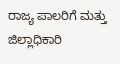ರಾಜ್ಯ ಪಾಲರಿಗೆ ಮತ್ತು ಜಿಲ್ಲಾಧಿಕಾರಿ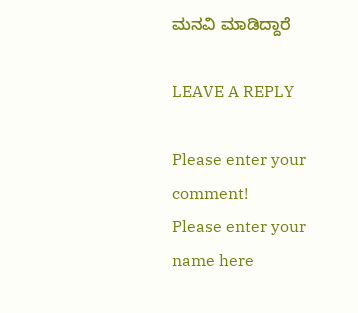ಮನವಿ ಮಾಡಿದ್ದಾರೆ

LEAVE A REPLY

Please enter your comment!
Please enter your name here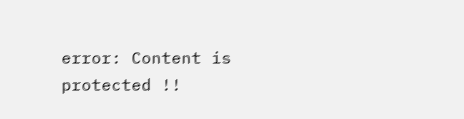error: Content is protected !!